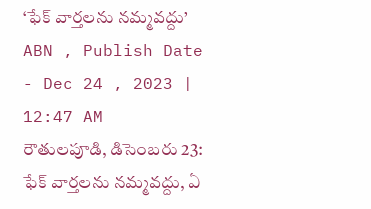‘ఫేక్ వార్తలను నమ్మవద్దు’
ABN , Publish Date - Dec 24 , 2023 | 12:47 AM
రౌతులపూడి, డిసెంబరు 23: ఫేక్ వార్తలను నమ్మవద్దు, ఏ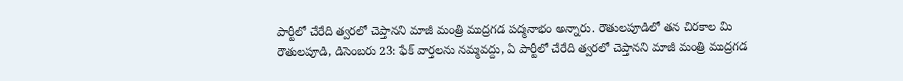పార్టీలో చేరేది త్వరలో చెప్తానని మాజీ మంత్రి ముద్రగడ పద్మనాభం అన్నారు. రౌతులపూడిలో తన చిరకాల మి
రౌతులపూడి, డిసెంబరు 23: ఫేక్ వార్తలను నమ్మవద్దు, ఏ పార్టీలో చేరేది త్వరలో చెప్తానని మాజీ మంత్రి ముద్రగడ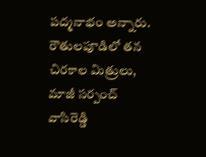పద్మనాభం అన్నారు. రౌతులపూడిలో తన చిరకాల మిత్రులు, మాజీ సర్పంచ్ వాసిరెడ్డి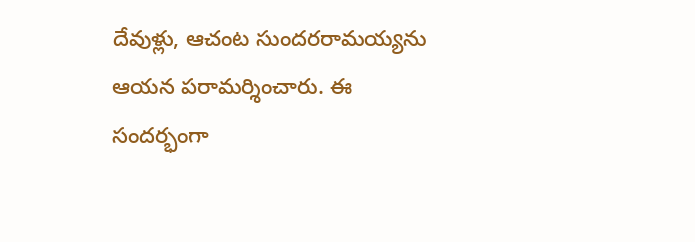దేవుళ్లు, ఆచంట సుందరరామయ్యను ఆయన పరామర్శించారు. ఈ సందర్భంగా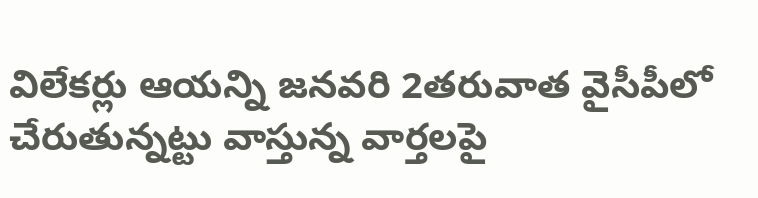విలేకర్లు ఆయన్ని జనవరి 2తరువాత వైసీపీలో చేరుతున్నట్టు వాస్తున్న వార్తలపై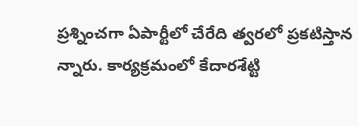ప్రశ్నించగా ఏపార్టీలో చేరేది త్వరలో ప్రకటిస్తాన న్నారు. కార్యక్రమంలో కేదారశేట్టి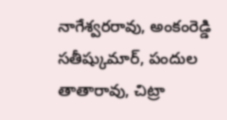నాగేశ్వరరావు, అంకంరెడ్డి సతీష్కుమార్, పందుల తాతారావు, చిట్రా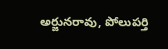అర్జునరావు, పోలుపర్తి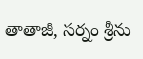తాతాజీ, సర్నం శ్రీను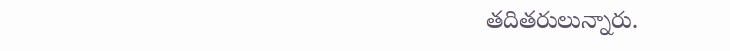తదితరులున్నారు.